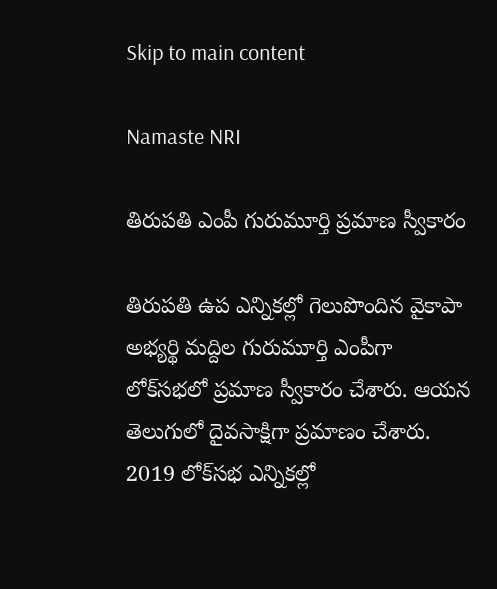Skip to main content

Namaste NRI

తిరుపతి ఎంపీ గురుమూర్తి ప్రమాణ స్వీకారం

తిరుపతి ఉప ఎన్నికల్లో గెలుపొందిన వైకాపా అభ్యర్థి మద్దిల గురుమూర్తి ఎంపీగా లోక్‌సభలో ప్రమాణ స్వీకారం చేశారు. ఆయన తెలుగులో దైవసాక్షిగా ప్రమాణం చేశారు. 2019 లోక్‌సభ ఎన్నికల్లో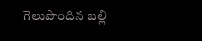గెలుపొందిన బల్లి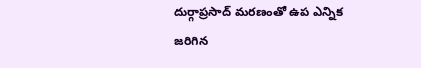దుర్గాప్రసాద్‌ మరణంతో ఉప ఎన్నిక జరిగిన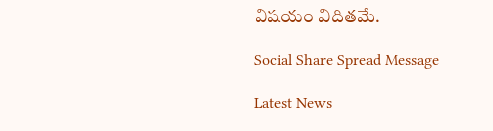విషయం విదితమే.

Social Share Spread Message

Latest News